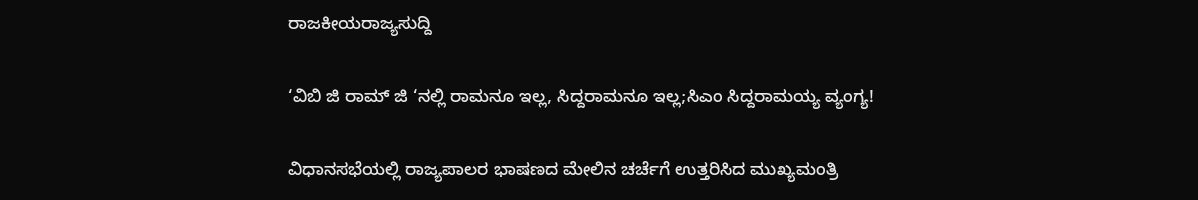ರಾಜಕೀಯರಾಜ್ಯಸುದ್ದಿ

‘ವಿಬಿ ಜಿ ರಾಮ್‌ ಜಿ ‘ನಲ್ಲಿ ರಾಮನೂ ಇಲ್ಲ, ಸಿದ್ದರಾಮನೂ ಇಲ್ಲ;ಸಿಎಂ ಸಿದ್ದರಾಮಯ್ಯ ವ್ಯಂಗ್ಯ!

ವಿಧಾನಸಭೆಯಲ್ಲಿ ರಾಜ್ಯಪಾಲರ ಭಾಷಣದ ಮೇಲಿನ ಚರ್ಚೆಗೆ ಉತ್ತರಿಸಿದ ಮುಖ್ಯಮಂತ್ರಿ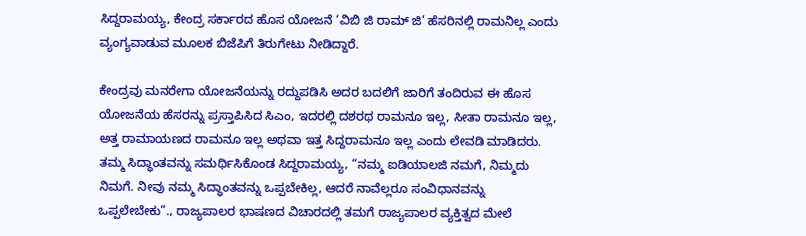ಸಿದ್ದರಾಮಯ್ಯ, ಕೇಂದ್ರ ಸರ್ಕಾರದ ಹೊಸ ಯೋಜನೆ ‘ವಿಬಿ ಜಿ ರಾಮ್‌ ಜಿ’ ಹೆಸರಿನಲ್ಲಿ ರಾಮನಿಲ್ಲ ಎಂದು ವ್ಯಂಗ್ಯವಾಡುವ ಮೂಲಕ ಬಿಜೆಪಿಗೆ ತಿರುಗೇಟು ನೀಡಿದ್ದಾರೆ.

ಕೇಂದ್ರವು ಮನರೇಗಾ ಯೋಜನೆಯನ್ನು ರದ್ದುಪಡಿಸಿ ಅದರ ಬದಲಿಗೆ ಜಾರಿಗೆ ತಂದಿರುವ ಈ ಹೊಸ ಯೋಜನೆಯ ಹೆಸರನ್ನು ಪ್ರಸ್ತಾಪಿಸಿದ ಸಿಎಂ, ಇದರಲ್ಲಿ ದಶರಥ ರಾಮನೂ ಇಲ್ಲ, ಸೀತಾ ರಾಮನೂ ಇಲ್ಲ, ಅತ್ತ ರಾಮಾಯಣದ ರಾಮನೂ ಇಲ್ಲ ಅಥವಾ ಇತ್ತ ಸಿದ್ದರಾಮನೂ ಇಲ್ಲ ಎಂದು ಲೇವಡಿ ಮಾಡಿದರು. ತಮ್ಮ ಸಿದ್ಧಾಂತವನ್ನು ಸಮರ್ಥಿಸಿಕೊಂಡ ಸಿದ್ದರಾಮಯ್ಯ, “ನಮ್ಮ ಐಡಿಯಾಲಜಿ ನಮಗೆ, ನಿಮ್ಮದು ನಿಮಗೆ. ನೀವು ನಮ್ಮ ಸಿದ್ಧಾಂತವನ್ನು ಒಪ್ಪಬೇಕಿಲ್ಲ, ಆದರೆ ನಾವೆಲ್ಲರೂ ಸಂವಿಧಾನವನ್ನು ಒಪ್ಪಲೇಬೇಕು”., ರಾಜ್ಯಪಾಲರ ಭಾಷಣದ ವಿಚಾರದಲ್ಲಿ ತಮಗೆ ರಾಜ್ಯಪಾಲರ ವ್ಯಕ್ತಿತ್ವದ ಮೇಲೆ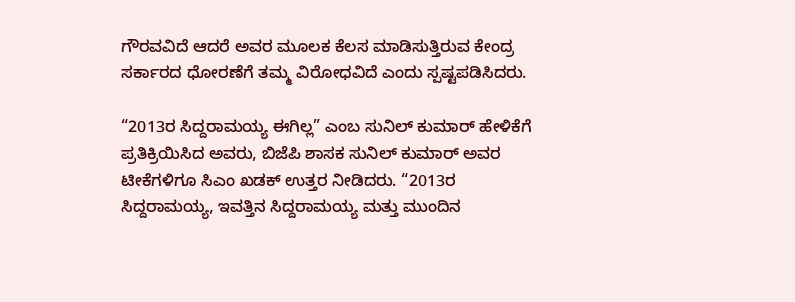ಗೌರವವಿದೆ ಆದರೆ ಅವರ ಮೂಲಕ ಕೆಲಸ ಮಾಡಿಸುತ್ತಿರುವ ಕೇಂದ್ರ ಸರ್ಕಾರದ ಧೋರಣೆಗೆ ತಮ್ಮ ವಿರೋಧವಿದೆ ಎಂದು ಸ್ಪಷ್ಟಪಡಿಸಿದರು.

“2013ರ ಸಿದ್ದರಾಮಯ್ಯ ಈಗಿಲ್ಲ” ಎಂಬ ಸುನಿಲ್ ಕುಮಾರ್ ಹೇಳಿಕೆಗೆ ಪ್ರತಿಕ್ರಿಯಿಸಿದ ಅವರು, ಬಿಜೆಪಿ ಶಾಸಕ ಸುನಿಲ್ ಕುಮಾರ್ ಅವರ ಟೀಕೆಗಳಿಗೂ ಸಿಎಂ ಖಡಕ್ ಉತ್ತರ ನೀಡಿದರು. “2013ರ ಸಿದ್ದರಾಮಯ್ಯ, ಇವತ್ತಿನ ಸಿದ್ದರಾಮಯ್ಯ ಮತ್ತು ಮುಂದಿನ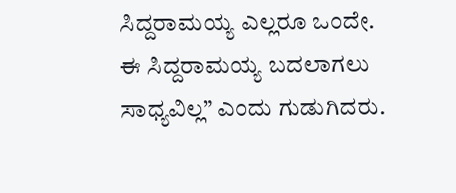ಸಿದ್ದರಾಮಯ್ಯ ಎಲ್ಲರೂ ಒಂದೇ. ಈ ಸಿದ್ದರಾಮಯ್ಯ ಬದಲಾಗಲು ಸಾಧ್ಯವಿಲ್ಲ” ಎಂದು ಗುಡುಗಿದರು.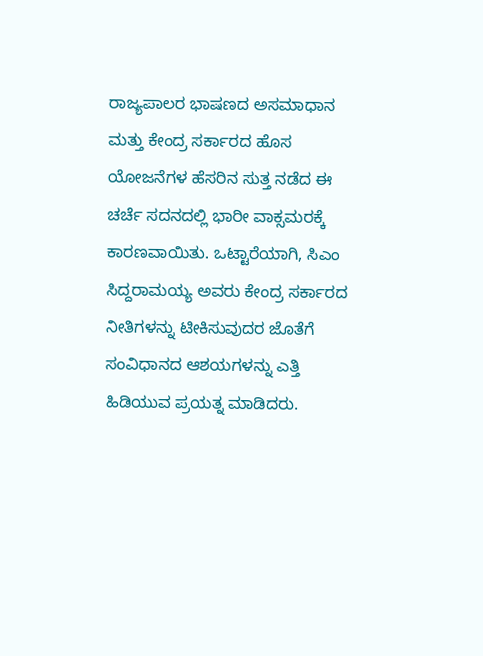ರಾಜ್ಯಪಾಲರ ಭಾಷಣದ ಅಸಮಾಧಾನ ಮತ್ತು ಕೇಂದ್ರ ಸರ್ಕಾರದ ಹೊಸ ಯೋಜನೆಗಳ ಹೆಸರಿನ ಸುತ್ತ ನಡೆದ ಈ ಚರ್ಚೆ ಸದನದಲ್ಲಿ ಭಾರೀ ವಾಕ್ಸಮರಕ್ಕೆ ಕಾರಣವಾಯಿತು. ಒಟ್ಟಾರೆಯಾಗಿ, ಸಿಎಂ ಸಿದ್ದರಾಮಯ್ಯ ಅವರು ಕೇಂದ್ರ ಸರ್ಕಾರದ ನೀತಿಗಳನ್ನು ಟೀಕಿಸುವುದರ ಜೊತೆಗೆ ಸಂವಿಧಾನದ ಆಶಯಗಳನ್ನು ಎತ್ತಿ ಹಿಡಿಯುವ ಪ್ರಯತ್ನ ಮಾಡಿದರು.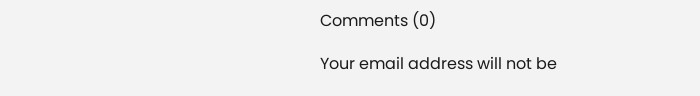Comments (0)

Your email address will not be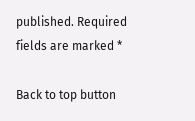published. Required fields are marked *

Back to top button